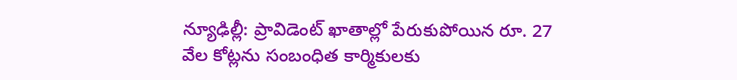న్యూఢిల్లీ: ప్రావిడెంట్ ఖాతాల్లో పేరుకుపోయిన రూ. 27 వేల కోట్లను సంబంధిత కార్మికులకు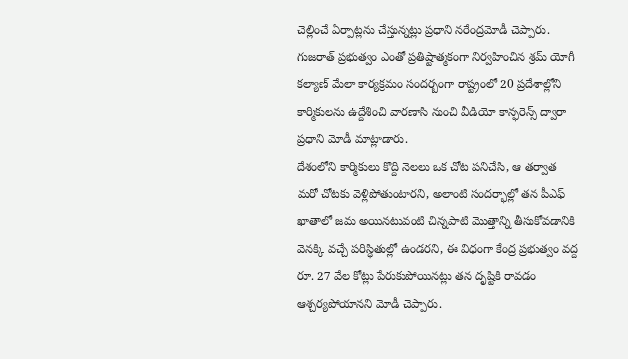చెల్లించే ఏర్పాట్లను చేస్తున్నట్లు ప్రధాని నరేంద్రమోడీ చెప్పారు. గుజరాత్ ప్రభుత్వం ఎంతో ప్రతిష్టాత్మకంగా నిర్వహించిన శ్రమ్ యోగీ కల్యాణ్ మేలా కార్యక్రమం సందర్బంగా రాష్ట్రంలో 20 ప్రదేశాల్లోని కార్మికులను ఉద్దేశించి వారణాసి నుంచి వీడియో కాన్ఫరెన్స్ ద్వారా ప్రధాని మోడీ మాట్లాడారు.
దేశంలోని కార్మికులు కొద్ది నెలలు ఒక చోట పనిచేసి, ఆ తర్వాత మరో చోటకు వెళ్లిపోతుంటారని, అలాంటి సందర్భాల్లో తన పీఎఫ్ ఖాతాలో జమ అయినటువంటి చిన్నపాటి మొత్తాన్ని తీసుకోవడానికి వెనక్కి వచ్చే పరిస్ధితుల్లో ఉండరని, ఈ విధంగా కేంద్ర ప్రభుత్వం వద్ద రూ. 27 వేల కోట్లు పేరుకుపోయినట్లు తన దృష్టికి రావడం ఆశ్చర్యపోయానని మోడీ చెప్పారు.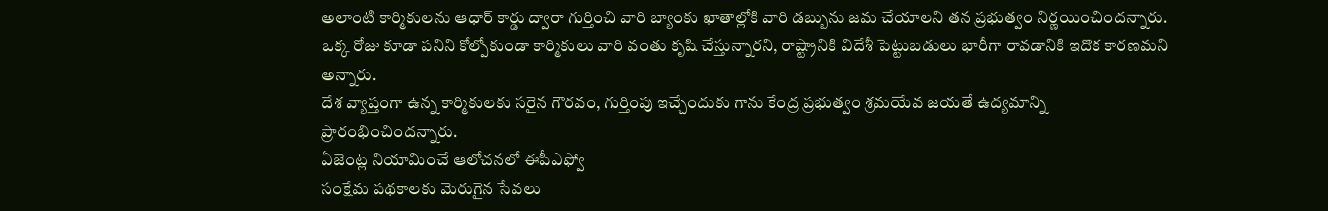అలాంటి కార్మికులను ఆధార్ కార్డు ద్వారా గుర్తించి వారి బ్యాంకు ఖాతాల్లోకి వారి డబ్బును జమ చేయాలని తన ప్రభుత్వం నిర్ణయించిందన్నారు. ఒక్క రోజు కూడా పనిని కోల్పోకుండా కార్మికులు వారి వంతు కృషి చేస్తున్నారని, రాష్ట్రానికి విదేశీ పెట్టుబడులు భారీగా రావడానికి ఇదొక కారణమని అన్నారు.
దేశ వ్యాప్తంగా ఉన్న కార్మికులకు సరైన గౌరవం, గుర్తింపు ఇచ్చేందుకు గాను కేంద్ర ప్రభుత్వం శ్రమయేవ జయతే ఉద్యమాన్ని ప్రారంభించిందన్నారు.
ఏజెంట్ల నియామించే ఆలోచనలో ఈపీఎఫ్వో
సంక్షేమ పథకాలకు మెరుగైన సేవలు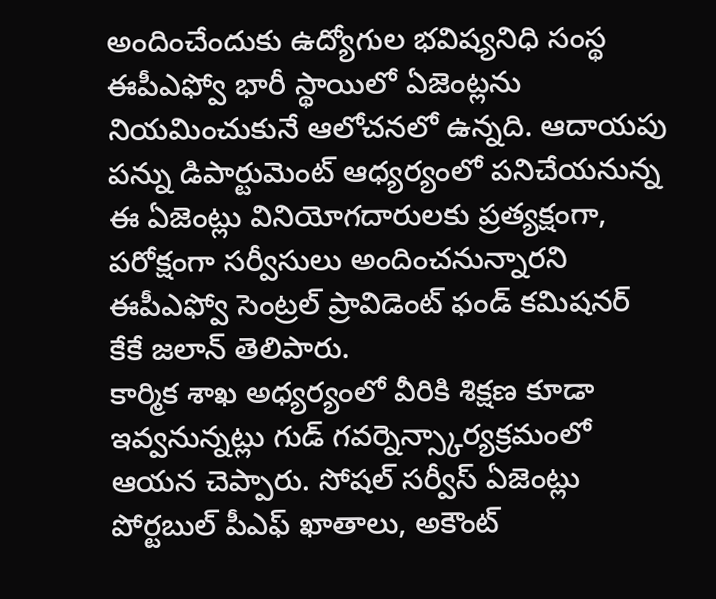అందించేందుకు ఉద్యోగుల భవిష్యనిధి సంస్థ ఈపీఎఫ్వో భారీ స్థాయిలో ఏజెంట్లను నియమించుకునే ఆలోచనలో ఉన్నది. ఆదాయపు పన్ను డిపార్టుమెంట్ ఆధ్యర్యంలో పనిచేయనున్న ఈ ఏజెంట్లు వినియోగదారులకు ప్రత్యక్షంగా, పరోక్షంగా సర్వీసులు అందించనున్నారని ఈపీఎఫ్వో సెంట్రల్ ప్రావిడెంట్ ఫండ్ కమిషనర్ కేకే జలాన్ తెలిపారు.
కార్మిక శాఖ అధ్యర్యంలో వీరికి శిక్షణ కూడా ఇవ్వనున్నట్లు గుడ్ గవర్నెన్స్కార్యక్రమంలో ఆయన చెప్పారు. సోషల్ సర్వీస్ ఏజెంట్లు పోర్టబుల్ పీఎఫ్ ఖాతాలు, అకౌంట్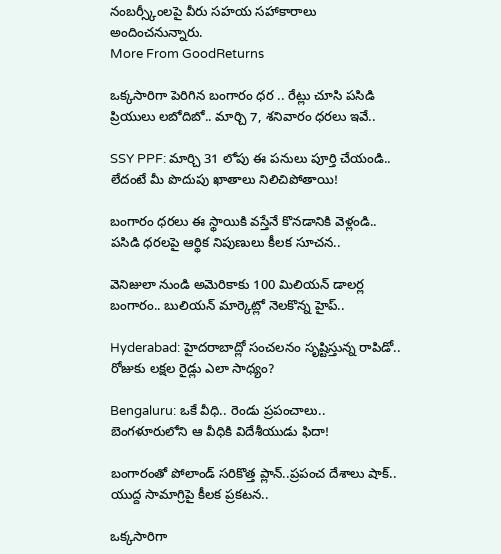నంబర్స్కీంలపై వీరు సహయ సహాకారాలు అందించనున్నారు.
More From GoodReturns

ఒక్కసారిగా పెరిగిన బంగారం ధర .. రేట్లు చూసి పసిడి ప్రియులు లబోదిబో.. మార్చి 7, శనివారం ధరలు ఇవే..

SSY PPF: మార్చి 31 లోపు ఈ పనులు పూర్తి చేయండి.. లేదంటే మీ పొదుపు ఖాతాలు నిలిచిపోతాయి!

బంగారం ధరలు ఈ స్థాయికి వస్తేనే కొనడానికి వెళ్లండి.. పసిడి ధరలపై ఆర్థిక నిపుణులు కీలక సూచన..

వెనిజులా నుండి అమెరికాకు 100 మిలియన్ డాలర్ల బంగారం.. బులియన్ మార్కెట్లో నెలకొన్న హైప్..

Hyderabad: హైదరాబాద్లో సంచలనం సృష్టిస్తున్న రాపిడో.. రోజుకు లక్షల రైడ్లు ఎలా సాధ్యం?

Bengaluru: ఒకే వీధి.. రెండు ప్రపంచాలు.. బెంగళూరులోని ఆ వీధికి విదేశీయుడు ఫిదా!

బంగారంతో పోలాండ్ సరికొత్త ప్లాన్..ప్రపంచ దేశాలు షాక్.. యుద్ద సామాగ్రిపై కీలక ప్రకటన..

ఒక్కసారిగా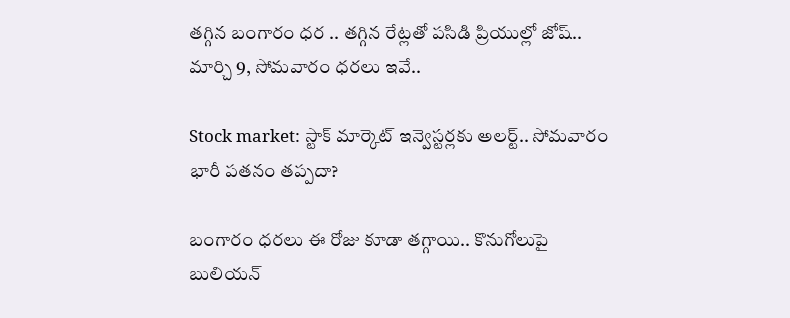తగ్గిన బంగారం ధర .. తగ్గిన రేట్లతో పసిడి ప్రియుల్లో జోష్.. మార్చి 9, సోమవారం ధరలు ఇవే..

Stock market: స్టాక్ మార్కెట్ ఇన్వెస్టర్లకు అలర్ట్.. సోమవారం భారీ పతనం తప్పదా?

బంగారం ధరలు ఈ రోజు కూడా తగ్గాయి.. కొనుగోలుపై బులియన్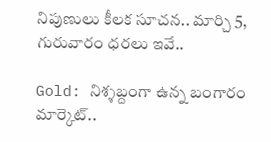నిపుణులు కీలక సూచన.. మార్చి 5, గురువారం ధరలు ఇవే..

Gold: నిశ్శబ్దంగా ఉన్న బంగారం మార్కెట్..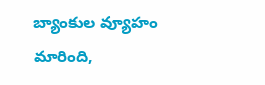బ్యాంకుల వ్యూహం మారింది,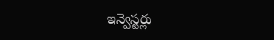ఇన్వెస్టర్లు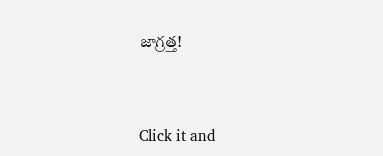జాగ్రత్త!



Click it and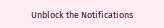Unblock the Notifications